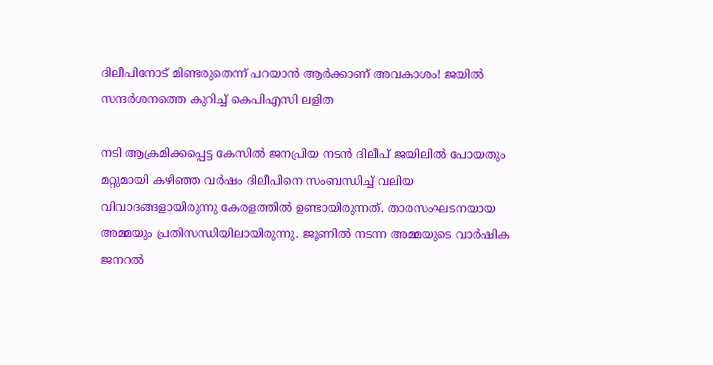ദിലീപിനോട് മിണ്ടരുതെന്ന് പറയാന്‍ ആര്‍ക്കാണ് അവകാശം! ജയില്‍ സന്ദർശനത്തെ കുറിച്ച് കെപിഎസി ലളിത

നടി ആക്രമിക്കപ്പെട്ട കേസില്‍ ജനപ്രിയ നടന്‍ ദിലീപ് ജയിലില്‍ പോയതും മറ്റുമായി കഴിഞ്ഞ വര്‍ഷം ദിലീപിനെ സംബന്ധിച്ച് വലിയ വിവാദങ്ങളായിരുന്നു കേരളത്തില്‍ ഉണ്ടായിരുന്നത്. താരസംഘടനയായ അമ്മയും പ്രതിസന്ധിയിലായിരുന്നു. ജൂണില്‍ നടന്ന അമ്മയുടെ വാര്‍ഷിക ജനറല്‍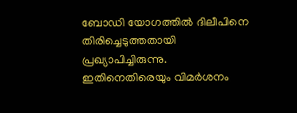ബോഡി യോഗത്തില്‍ ദിലീപിനെ തിരിച്ചെടുത്തതായി പ്രഖ്യാപിച്ചിരുന്നു. ഇതിനെതിരെയും വിമര്‍ശനം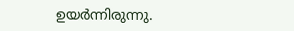ഉയര്‍ന്നിരുന്നു.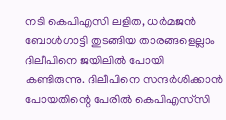നടി കെപിഎസി ലളിത, ധര്‍മജന്‍ ബോള്‍ഗാട്ടി തുടങ്ങിയ താരങ്ങളെല്ലാം ദിലീപിനെ ജയിലില്‍ പോയി കണ്ടിരുന്നു. ദിലീപിനെ സന്ദര്‍ശിക്കാന്‍ പോയതിന്റെ പേരില്‍ കെപിഎസ്‌സി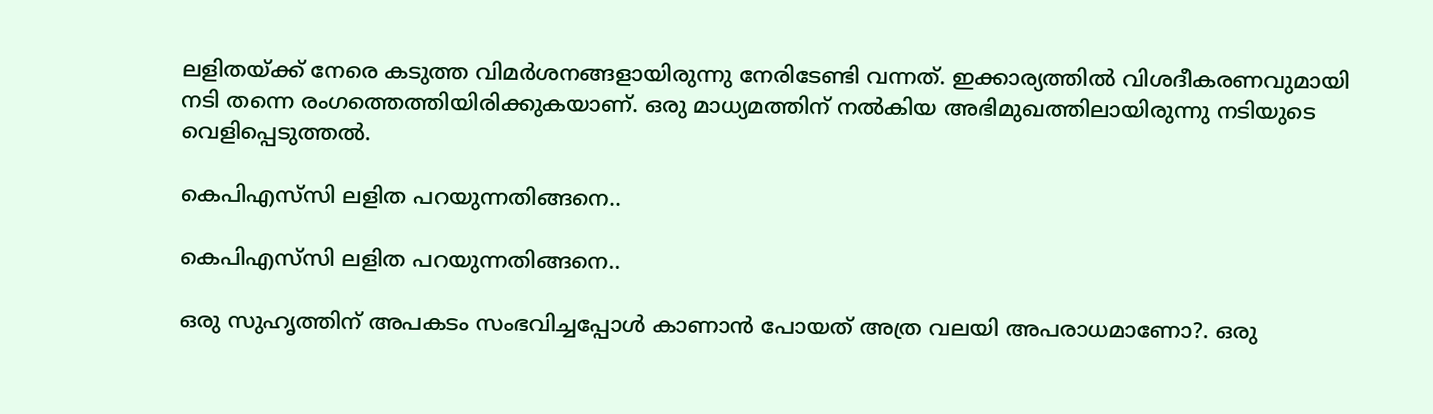ലളിതയ്ക്ക് നേരെ കടുത്ത വിമര്‍ശനങ്ങളായിരുന്നു നേരിടേണ്ടി വന്നത്. ഇക്കാര്യത്തില്‍ വിശദീകരണവുമായി നടി തന്നെ രംഗത്തെത്തിയിരിക്കുകയാണ്. ഒരു മാധ്യമത്തിന് നല്‍കിയ അഭിമുഖത്തിലായിരുന്നു നടിയുടെ വെളിപ്പെടുത്തല്‍.

കെപിഎസ്‌സി ലളിത പറയുന്നതിങ്ങനെ..

കെപിഎസ്‌സി ലളിത പറയുന്നതിങ്ങനെ..

ഒരു സുഹൃത്തിന് അപകടം സംഭവിച്ചപ്പോള്‍ കാണാന്‍ പോയത് അത്ര വലയി അപരാധമാണോ?. ഒരു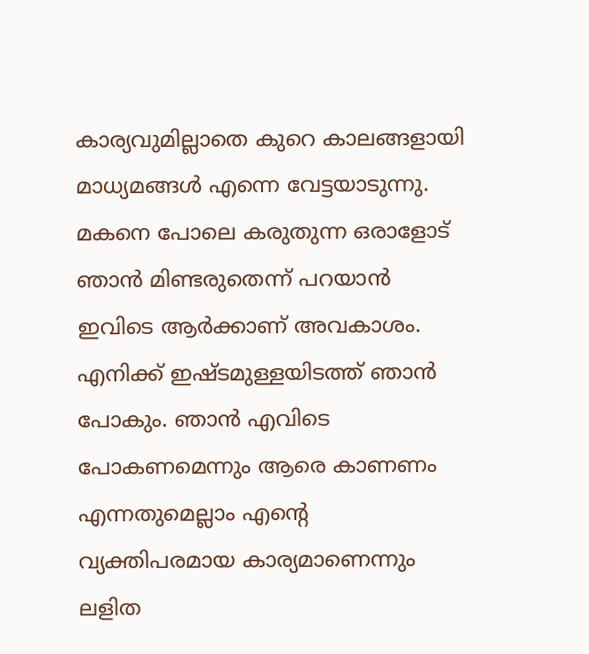കാര്യവുമില്ലാതെ കുറെ കാലങ്ങളായി മാധ്യമങ്ങള്‍ എന്നെ വേട്ടയാടുന്നു. മകനെ പോലെ കരുതുന്ന ഒരാളോട് ഞാന്‍ മിണ്ടരുതെന്ന് പറയാന്‍ ഇവിടെ ആര്‍ക്കാണ് അവകാശം. എനിക്ക് ഇഷ്ടമുള്ളയിടത്ത് ഞാന്‍ പോകും. ഞാന്‍ എവിടെ പോകണമെന്നും ആരെ കാണണം എന്നതുമെല്ലാം എന്റെ വ്യക്തിപരമായ കാര്യമാണെന്നും ലളിത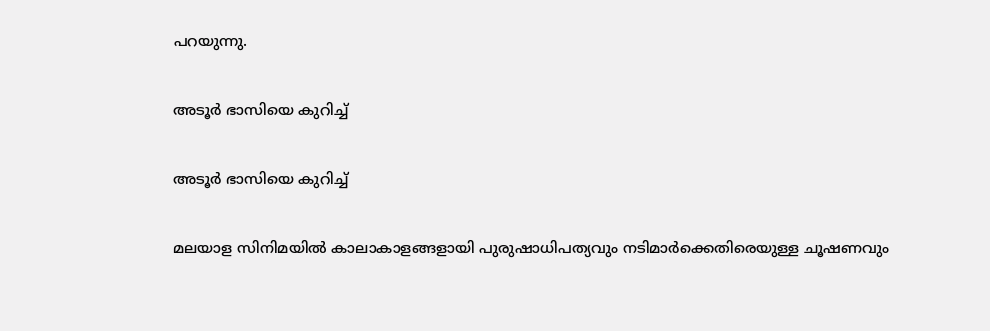പറയുന്നു.

അടൂര്‍ ഭാസിയെ കുറിച്ച്

അടൂര്‍ ഭാസിയെ കുറിച്ച്

മലയാള സിനിമയില്‍ കാലാകാളങ്ങളായി പുരുഷാധിപത്യവും നടിമാര്‍ക്കെതിരെയുള്ള ചൂഷണവും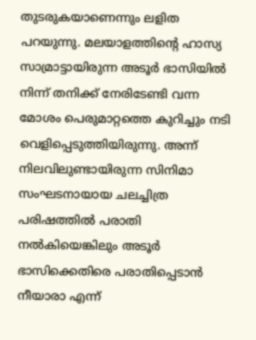തുടരുകയാണെന്നും ലളിത പറയുന്നു. മലയാളത്തിന്റെ ഹാസ്യ സാമ്രാട്ടായിരുന്ന അടൂര്‍ ഭാസിയില്‍ നിന്ന് തനിക്ക് നേരിടേണ്ടി വന്ന മോശം പെരുമാറ്റത്തെ കുറിച്ചും നടി വെളിപ്പെടുത്തിയിരുന്നു. അന്ന് നിലവിലുണ്ടായിരുന്ന സിനിമാ സംഘടനായായ ചലച്ചിത്ര പരിഷത്തില്‍ പരാതി നല്‍കിയെങ്കിലും അടൂര്‍ ഭാസിക്കെതിരെ പരാതിപ്പെടാന്‍ നീയാരാ എന്ന്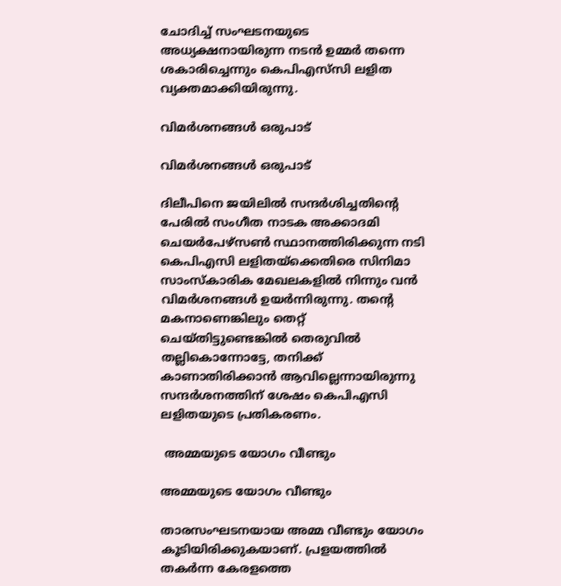ചോദിച്ച് സംഘടനയുടെ അധ്യക്ഷനായിരുന്ന നടന്‍ ഉമ്മര്‍ തന്നെ ശകാരിച്ചെന്നും കെപിഎസ്‌സി ലളിത വ്യക്തമാക്കിയിരുന്നു.

വിമര്‍ശനങ്ങള്‍ ഒരുപാട്

വിമര്‍ശനങ്ങള്‍ ഒരുപാട്

ദിലീപിനെ ജയിലില്‍ സന്ദര്‍ശിച്ചതിന്റെ പേരില്‍ സംഗീത നാടക അക്കാദമി ചെയര്‍പേഴ്‌സണ്‍ സ്ഥാനത്തിരിക്കുന്ന നടി കെപിഎസി ലളിതയ്‌ക്കെതിരെ സിനിമാ സാംസ്‌കാരിക മേഖലകളില്‍ നിന്നും വന്‍ വിമര്‍ശനങ്ങള്‍ ഉയര്‍ന്നിരുന്നു. തന്റെ മകനാണെങ്കിലും തെറ്റ് ചെയ്തിട്ടുണ്ടെങ്കില്‍ തെരുവില്‍ തല്ലികൊന്നോട്ടേ, തനിക്ക് കാണാതിരിക്കാന്‍ ആവില്ലെന്നായിരുന്നു സന്ദര്‍ശനത്തിന് ശേഷം കെപിഎസി ലളിതയുടെ പ്രതികരണം.

 അമ്മയുടെ യോഗം വീണ്ടും

അമ്മയുടെ യോഗം വീണ്ടും

താരസംഘടനയായ അമ്മ വീണ്ടും യോഗം കൂടിയിരിക്കുകയാണ്. പ്രളയത്തില്‍ തകര്‍ന്ന കേരളത്തെ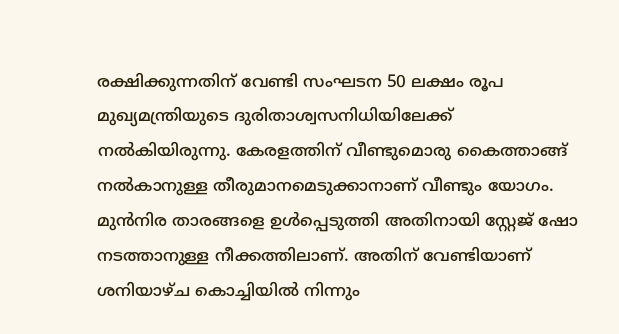രക്ഷിക്കുന്നതിന് വേണ്ടി സംഘടന 50 ലക്ഷം രൂപ മുഖ്യമന്ത്രിയുടെ ദുരിതാശ്വസനിധിയിലേക്ക് നല്‍കിയിരുന്നു. കേരളത്തിന് വീണ്ടുമൊരു കൈത്താങ്ങ് നല്‍കാനുള്ള തീരുമാനമെടുക്കാനാണ് വീണ്ടും യോഗം. മുന്‍നിര താരങ്ങളെ ഉള്‍പ്പെടുത്തി അതിനായി സ്റ്റേജ് ഷോ നടത്താനുള്ള നീക്കത്തിലാണ്. അതിന് വേണ്ടിയാണ് ശനിയാഴ്ച കൊച്ചിയില്‍ നിന്നും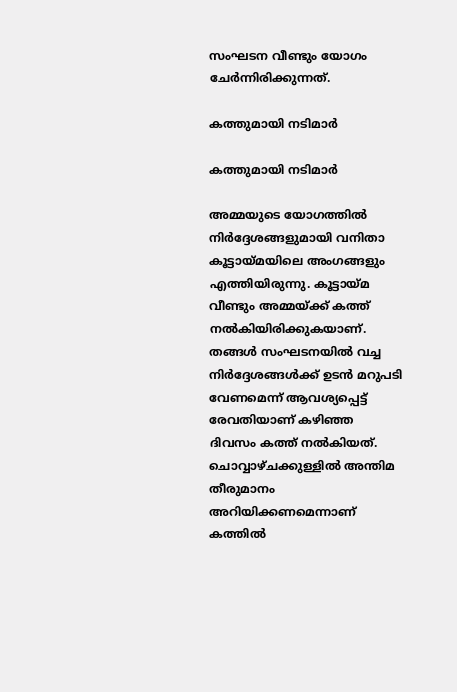സംഘടന വീണ്ടും യോഗം ചേര്‍ന്നിരിക്കുന്നത്.

കത്തുമായി നടിമാര്‍

കത്തുമായി നടിമാര്‍

അമ്മയുടെ യോഗത്തില്‍ നിര്‍ദ്ദേശങ്ങളുമായി വനിതാ കൂട്ടായ്മയിലെ അംഗങ്ങളും എത്തിയിരുന്നു. കൂട്ടായ്മ വീണ്ടും അമ്മയ്ക്ക് കത്ത് നല്‍കിയിരിക്കുകയാണ്. തങ്ങള്‍ സംഘടനയില്‍ വച്ച നിര്‍ദ്ദേശങ്ങള്‍ക്ക് ഉടന്‍ മറുപടി വേണമെന്ന് ആവശ്യപ്പെട്ട് രേവതിയാണ് കഴിഞ്ഞ ദിവസം കത്ത് നല്‍കിയത്. ചൊവ്വാഴ്ചക്കുള്ളില്‍ അന്തിമ തീരുമാനം അറിയിക്കണമെന്നാണ് കത്തില്‍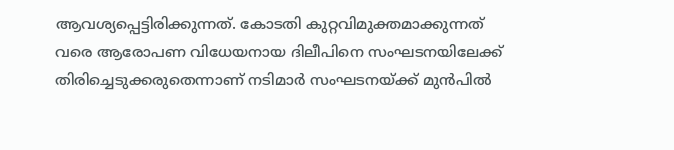ആവശ്യപ്പെട്ടിരിക്കുന്നത്. കോടതി കുറ്റവിമുക്തമാക്കുന്നത് വരെ ആരോപണ വിധേയനായ ദിലീപിനെ സംഘടനയിലേക്ക് തിരിച്ചെടുക്കരുതെന്നാണ് നടിമാര്‍ സംഘടനയ്ക്ക് മുന്‍പില്‍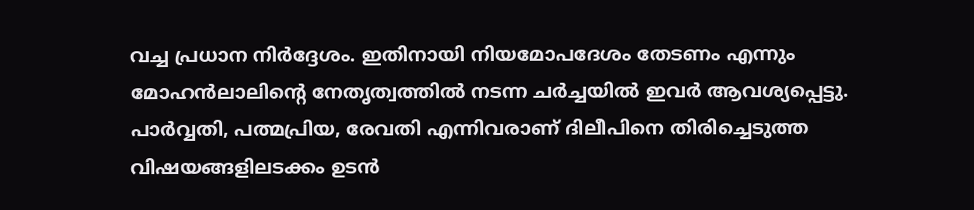വച്ച പ്രധാന നിര്‍ദ്ദേശം. ഇതിനായി നിയമോപദേശം തേടണം എന്നും മോഹന്‍ലാലിന്റെ നേതൃത്വത്തില്‍ നടന്ന ചര്‍ച്ചയില്‍ ഇവര്‍ ആവശ്യപ്പെട്ടു. പാര്‍വ്വതി, പത്മപ്രിയ, രേവതി എന്നിവരാണ് ദിലീപിനെ തിരിച്ചെടുത്ത വിഷയങ്ങളിലടക്കം ഉടന്‍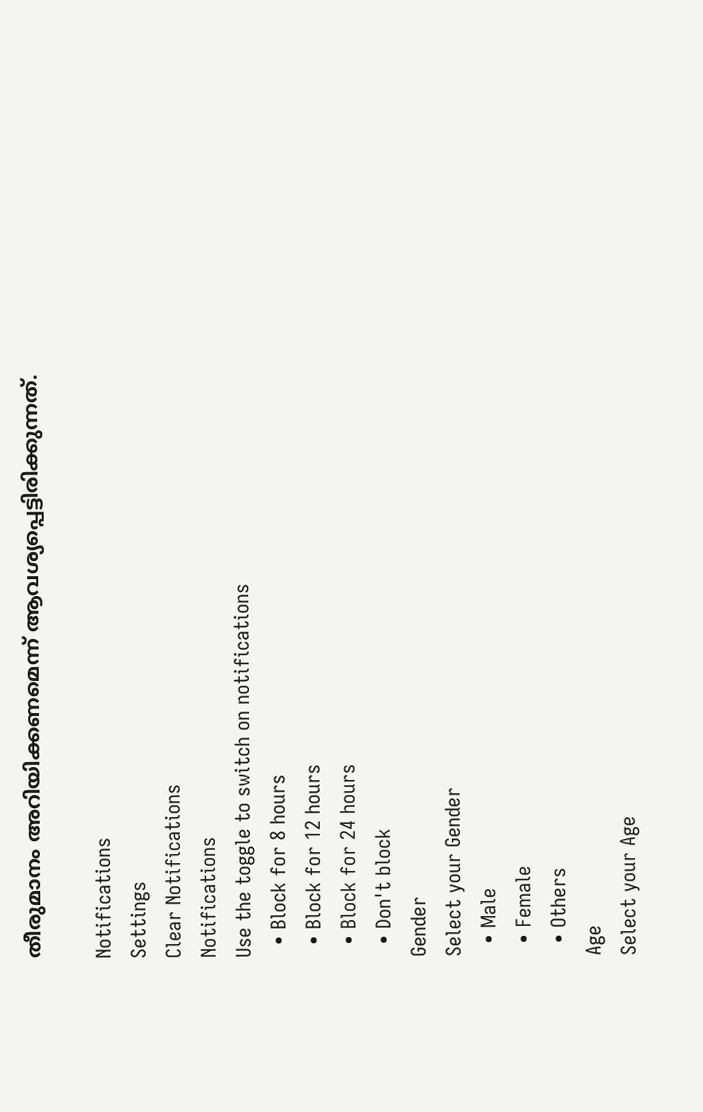തീരുമാനം അറിയിക്കണമെന്ന് ആവശ്യപ്പെട്ടിരിക്കുന്നത്.

Notifications
Settings
Clear Notifications
Notifications
Use the toggle to switch on notifications
  • Block for 8 hours
  • Block for 12 hours
  • Block for 24 hours
  • Don't block
Gender
Select your Gender
  • Male
  • Female
  • Others
Age
Select your Age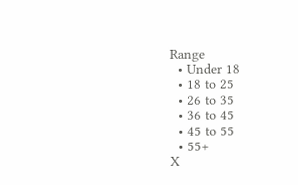Range
  • Under 18
  • 18 to 25
  • 26 to 35
  • 36 to 45
  • 45 to 55
  • 55+
X